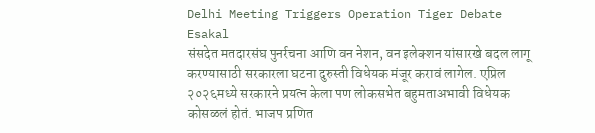Delhi Meeting Triggers Operation Tiger Debate
Esakal
संसदेत मतदारसंघ पुनर्रचना आणि वन नेशन, वन इलेक्शन यांसारखे बदल लागू करण्यासाठी सरकारला घटना दुरुस्ती विधेयक मंजूर करावं लागेल. एप्रिल २०२६मध्ये सरकारने प्रयत्न केला पण लोकसभेत बहुमताअभावी विधेयक कोसळलं होतं. भाजप प्रणित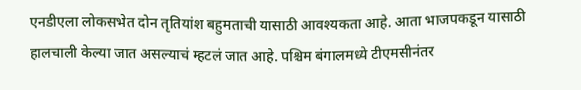एनडीएला लोकसभेत दोन तृतियांश बहुमताची यासाठी आवश्यकता आहे. आता भाजपकडून यासाठी हालचाली केल्या जात असल्याचं म्हटलं जात आहे. पश्चिम बंगालमध्ये टीएमसीनंतर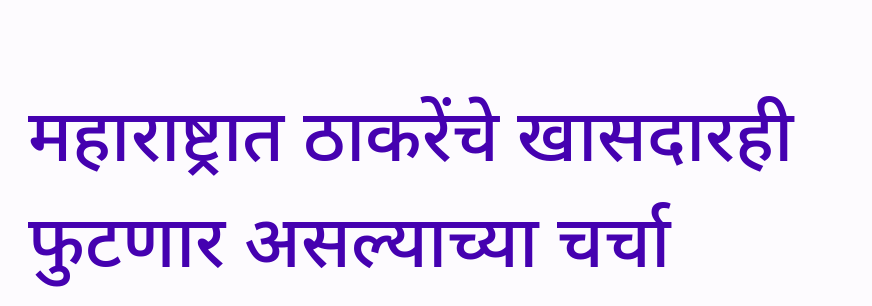महाराष्ट्रात ठाकरेंचे खासदारही फुटणार असल्याच्या चर्चा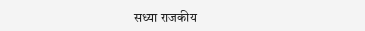सध्या राजकीय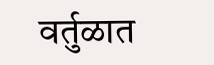वर्तुळात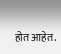होत आहेत.